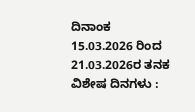ದಿನಾಂಕ 15.03.2026 ರಿಂದ 21.03.2026ರ ತನಕ
ವಿಶೇಷ ದಿನಗಳು :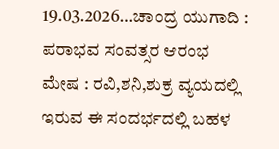19.03.2026…ಚಾಂದ್ರ ಯುಗಾದಿ : ಪರಾಭವ ಸಂವತ್ಸರ ಆರಂಭ
ಮೇಷ : ರವಿ,ಶನಿ,ಶುಕ್ರ ವ್ಯಯದಲ್ಲಿ ಇರುವ ಈ ಸಂದರ್ಭದಲ್ಲಿ ಬಹಳ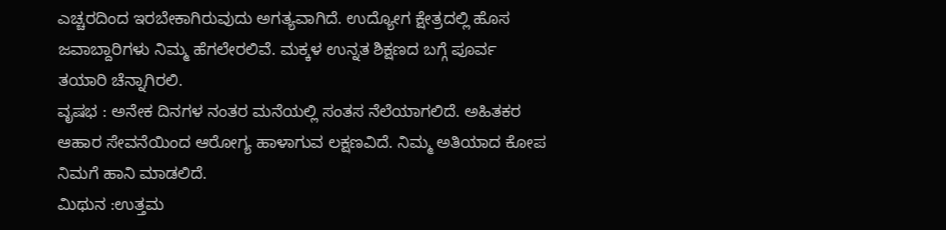ಎಚ್ಚರದಿಂದ ಇರಬೇಕಾಗಿರುವುದು ಅಗತ್ಯವಾಗಿದೆ. ಉದ್ಯೋಗ ಕ್ಷೇತ್ರದಲ್ಲಿ ಹೊಸ ಜವಾಬ್ದಾರಿಗಳು ನಿಮ್ಮ ಹೆಗಲೇರಲಿವೆ. ಮಕ್ಕಳ ಉನ್ನತ ಶಿಕ್ಷಣದ ಬಗ್ಗೆ ಪೂರ್ವ ತಯಾರಿ ಚೆನ್ನಾಗಿರಲಿ.
ವೃಷಭ : ಅನೇಕ ದಿನಗಳ ನಂತರ ಮನೆಯಲ್ಲಿ ಸಂತಸ ನೆಲೆಯಾಗಲಿದೆ. ಅಹಿತಕರ ಆಹಾರ ಸೇವನೆಯಿಂದ ಆರೋಗ್ಯ ಹಾಳಾಗುವ ಲಕ್ಷಣವಿದೆ. ನಿಮ್ಮ ಅತಿಯಾದ ಕೋಪ ನಿಮಗೆ ಹಾನಿ ಮಾಡಲಿದೆ.
ಮಿಥುನ :ಉತ್ತಮ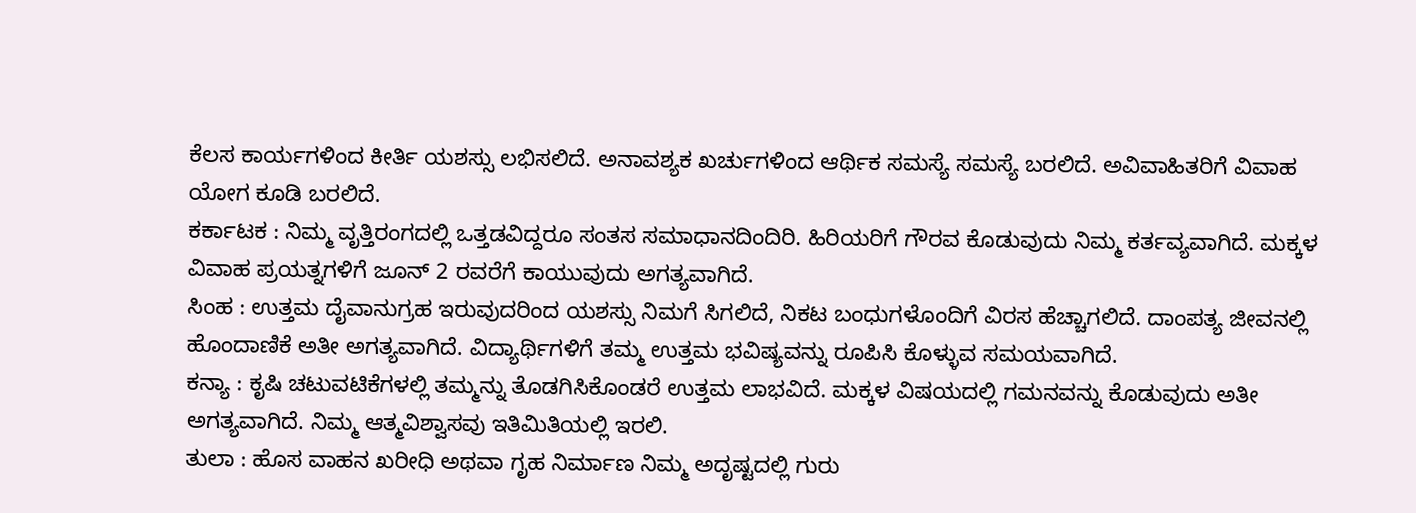ಕೆಲಸ ಕಾರ್ಯಗಳಿಂದ ಕೀರ್ತಿ ಯಶಸ್ಸು ಲಭಿಸಲಿದೆ. ಅನಾವಶ್ಯಕ ಖರ್ಚುಗಳಿಂದ ಆರ್ಥಿಕ ಸಮಸ್ಯೆ ಸಮಸ್ಯೆ ಬರಲಿದೆ. ಅವಿವಾಹಿತರಿಗೆ ವಿವಾಹ ಯೋಗ ಕೂಡಿ ಬರಲಿದೆ.
ಕರ್ಕಾಟಕ : ನಿಮ್ಮ ವೃತ್ತಿರಂಗದಲ್ಲಿ ಒತ್ತಡವಿದ್ದರೂ ಸಂತಸ ಸಮಾಧಾನದಿಂದಿರಿ. ಹಿರಿಯರಿಗೆ ಗೌರವ ಕೊಡುವುದು ನಿಮ್ಮ ಕರ್ತವ್ಯವಾಗಿದೆ. ಮಕ್ಕಳ ವಿವಾಹ ಪ್ರಯತ್ನಗಳಿಗೆ ಜೂನ್ 2 ರವರೆಗೆ ಕಾಯುವುದು ಅಗತ್ಯವಾಗಿದೆ.
ಸಿಂಹ : ಉತ್ತಮ ದೈವಾನುಗ್ರಹ ಇರುವುದರಿಂದ ಯಶಸ್ಸು ನಿಮಗೆ ಸಿಗಲಿದೆ, ನಿಕಟ ಬಂಧುಗಳೊಂದಿಗೆ ವಿರಸ ಹೆಚ್ಚಾಗಲಿದೆ. ದಾಂಪತ್ಯ ಜೀವನಲ್ಲಿ ಹೊಂದಾಣಿಕೆ ಅತೀ ಅಗತ್ಯವಾಗಿದೆ. ವಿದ್ಯಾರ್ಥಿಗಳಿಗೆ ತಮ್ಮ ಉತ್ತಮ ಭವಿಷ್ಯವನ್ನು ರೂಪಿಸಿ ಕೊಳ್ಳುವ ಸಮಯವಾಗಿದೆ.
ಕನ್ಯಾ : ಕೃಷಿ ಚಟುವಟಿಕೆಗಳಲ್ಲಿ ತಮ್ಮನ್ನು ತೊಡಗಿಸಿಕೊಂಡರೆ ಉತ್ತಮ ಲಾಭವಿದೆ. ಮಕ್ಕಳ ವಿಷಯದಲ್ಲಿ ಗಮನವನ್ನು ಕೊಡುವುದು ಅತೀ ಅಗತ್ಯವಾಗಿದೆ. ನಿಮ್ಮ ಆತ್ಮವಿಶ್ವಾಸವು ಇತಿಮಿತಿಯಲ್ಲಿ ಇರಲಿ.
ತುಲಾ : ಹೊಸ ವಾಹನ ಖರೀಧಿ ಅಥವಾ ಗೃಹ ನಿರ್ಮಾಣ ನಿಮ್ಮ ಅದೃಷ್ಟದಲ್ಲಿ ಗುರು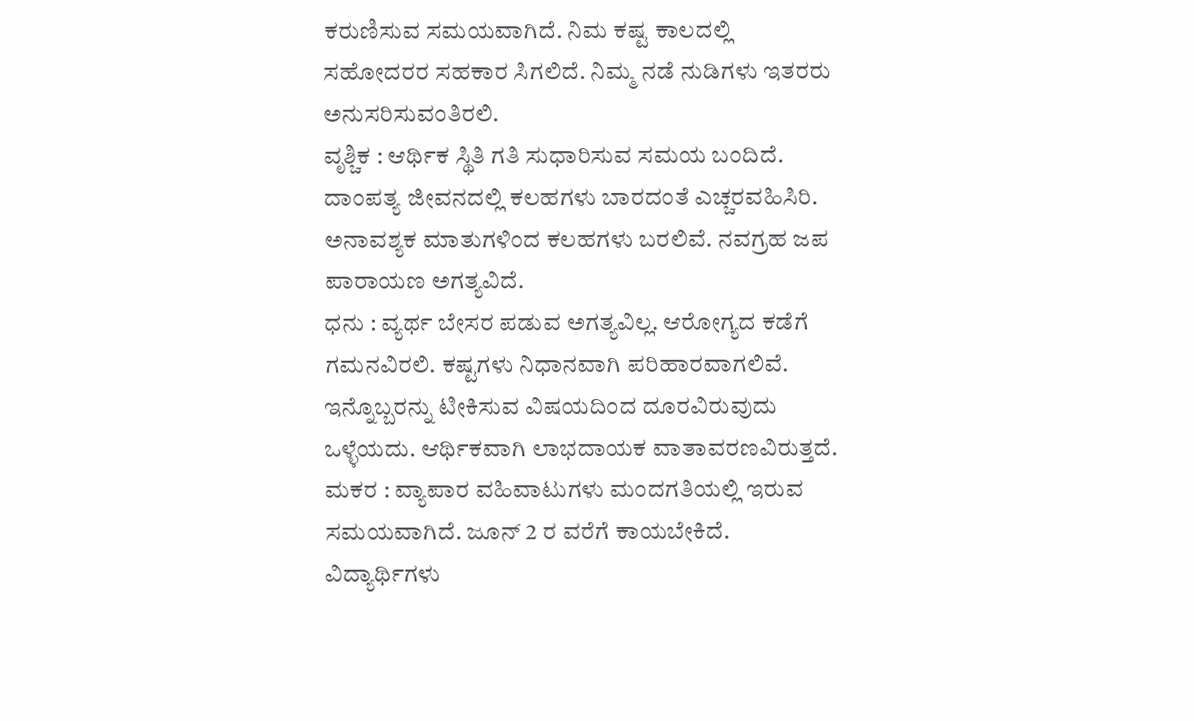ಕರುಣಿಸುವ ಸಮಯವಾಗಿದೆ. ನಿಮ ಕಷ್ಟ ಕಾಲದಲ್ಲಿ ಸಹೋದರರ ಸಹಕಾರ ಸಿಗಲಿದೆ. ನಿಮ್ಮ ನಡೆ ನುಡಿಗಳು ಇತರರು ಅನುಸರಿಸುವಂತಿರಲಿ.
ವೃಶ್ಚಿಕ : ಆರ್ಥಿಕ ಸ್ಥಿತಿ ಗತಿ ಸುಧಾರಿಸುವ ಸಮಯ ಬಂದಿದೆ. ದಾಂಪತ್ಯ ಜೀವನದಲ್ಲಿ ಕಲಹಗಳು ಬಾರದಂತೆ ಎಚ್ಚರವಹಿಸಿರಿ. ಅನಾವಶ್ಯಕ ಮಾತುಗಳಿಂದ ಕಲಹಗಳು ಬರಲಿವೆ. ನವಗ್ರಹ ಜಪ ಪಾರಾಯಣ ಅಗತ್ಯವಿದೆ.
ಧನು : ವ್ಯರ್ಥ ಬೇಸರ ಪಡುವ ಅಗತ್ಯವಿಲ್ಲ. ಆರೋಗ್ಯದ ಕಡೆಗೆ ಗಮನವಿರಲಿ. ಕಷ್ಟಗಳು ನಿಧಾನವಾಗಿ ಪರಿಹಾರವಾಗಲಿವೆ. ಇನ್ನೊಬ್ಬರನ್ನು ಟೀಕಿಸುವ ವಿಷಯದಿಂದ ದೂರವಿರುವುದು ಒಳ್ಳೆಯದು. ಆರ್ಥಿಕವಾಗಿ ಲಾಭದಾಯಕ ವಾತಾವರಣವಿರುತ್ತದೆ.
ಮಕರ : ವ್ಯಾಪಾರ ವಹಿವಾಟುಗಳು ಮಂದಗತಿಯಲ್ಲಿ ಇರುವ ಸಮಯವಾಗಿದೆ. ಜೂನ್ 2 ರ ವರೆಗೆ ಕಾಯಬೇಕಿದೆ. ವಿದ್ಯಾರ್ಥಿಗಳು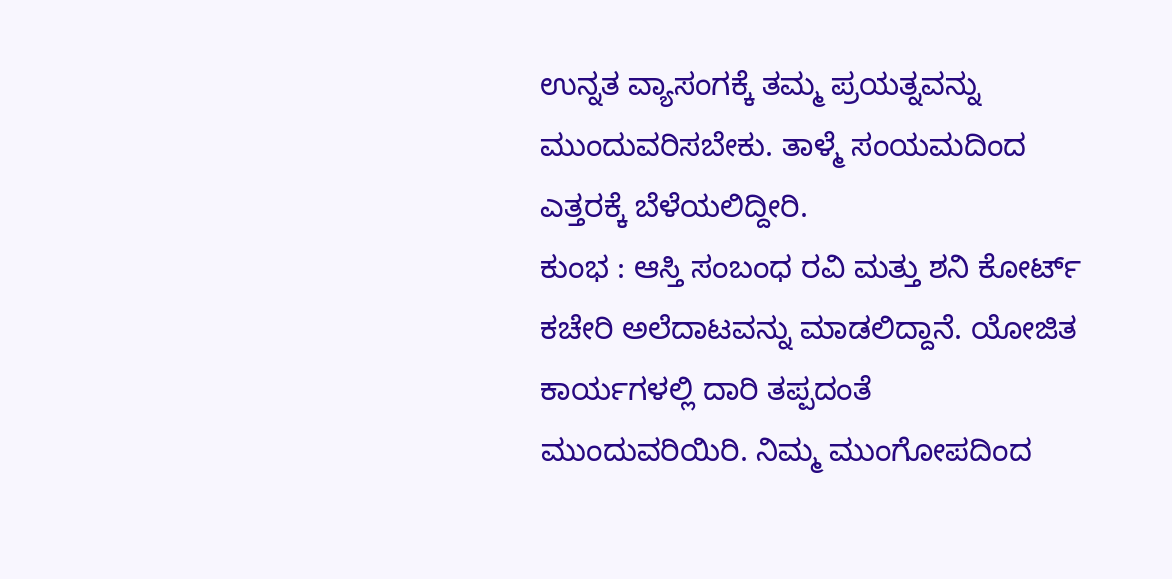ಉನ್ನತ ವ್ಯಾಸಂಗಕ್ಕೆ ತಮ್ಮ ಪ್ರಯತ್ನವನ್ನು ಮುಂದುವರಿಸಬೇಕು. ತಾಳ್ಮೆ ಸಂಯಮದಿಂದ ಎತ್ತರಕ್ಕೆ ಬೆಳೆಯಲಿದ್ದೀರಿ.
ಕುಂಭ : ಆಸ್ತಿ ಸಂಬಂಧ ರವಿ ಮತ್ತು ಶನಿ ಕೋರ್ಟ್ ಕಚೇರಿ ಅಲೆದಾಟವನ್ನು ಮಾಡಲಿದ್ದಾನೆ. ಯೋಜಿತ ಕಾರ್ಯಗಳಲ್ಲಿ ದಾರಿ ತಪ್ಪದಂತೆ ಮುಂದುವರಿಯಿರಿ. ನಿಮ್ಮ ಮುಂಗೋಪದಿಂದ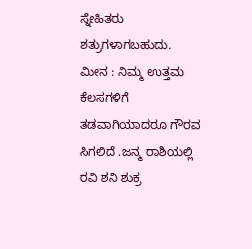ಸ್ನೇಹಿತರು ಶತ್ರುಗಳಾಗಬಹುದು.
ಮೀನ : ನಿಮ್ಮ ಉತ್ತಮ ಕೆಲಸಗಳಿಗೆ ತಡವಾಗಿಯಾದರೂ ಗೌರವ ಸಿಗಲಿದೆ .ಜನ್ಮ ರಾಶಿಯಲ್ಲಿ ರವಿ ಶನಿ ಶುಕ್ರ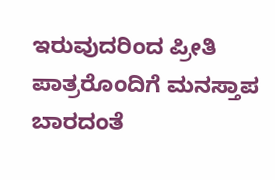ಇರುವುದರಿಂದ ಪ್ರೀತಿ ಪಾತ್ರರೊಂದಿಗೆ ಮನಸ್ತಾಪ ಬಾರದಂತೆ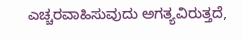ಎಚ್ಚರವಾಹಿಸುವುದು ಅಗತ್ಯವಿರುತ್ತದೆ,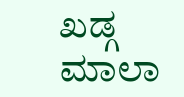ಖಡ್ಗ ಮಾಲಾ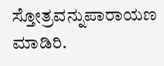ಸ್ತೋತ್ರವನ್ನುಪಾರಾಯಣ ಮಾಡಿರಿ.